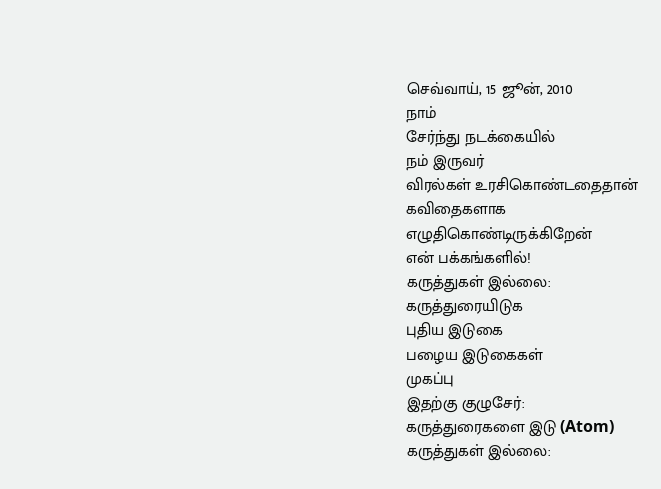செவ்வாய், 15 ஜூன், 2010
நாம்
சேர்ந்து நடக்கையில்
நம் இருவர்
விரல்கள் உரசிகொண்டதைதான்
கவிதைகளாக
எழுதிகொண்டிருக்கிறேன்
என் பக்கங்களில்!
கருத்துகள் இல்லை:
கருத்துரையிடுக
புதிய இடுகை
பழைய இடுகைகள்
முகப்பு
இதற்கு குழுசேர்:
கருத்துரைகளை இடு (Atom)
கருத்துகள் இல்லை: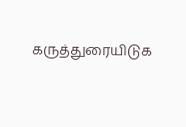கருத்துரையிடுக